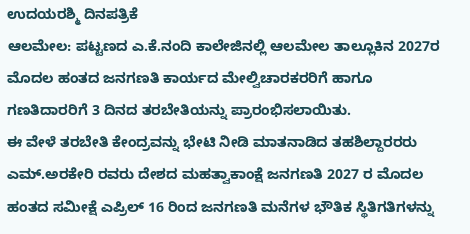ಉದಯರಶ್ಮಿ ದಿನಪತ್ರಿಕೆ
ಆಲಮೇಲ: ಪಟ್ಟಣದ ಎ.ಕೆ.ನಂದಿ ಕಾಲೇಜಿನಲ್ಲಿ ಆಲಮೇಲ ತಾಲ್ಲೂಕಿನ 2027ರ ಮೊದಲ ಹಂತದ ಜನಗಣತಿ ಕಾರ್ಯದ ಮೇಲ್ವಿಚಾರಕರರಿಗೆ ಹಾಗೂ ಗಣತಿದಾರರಿಗೆ 3 ದಿನದ ತರಬೇತಿಯನ್ನು ಪ್ರಾರಂಭಿಸಲಾಯಿತು.
ಈ ವೇಳೆ ತರಬೇತಿ ಕೇಂದ್ರವನ್ನು ಭೇಟಿ ನೀಡಿ ಮಾತನಾಡಿದ ತಹಶಿಲ್ದಾರರರು ಎಮ್.ಅರಕೇರಿ ರವರು ದೇಶದ ಮಹತ್ವಾಕಾಂಕ್ಷೆ ಜನಗಣತಿ 2027 ರ ಮೊದಲ ಹಂತದ ಸಮೀಕ್ಷೆ ಎಪ್ರಿಲ್ 16 ರಿಂದ ಜನಗಣತಿ ಮನೆಗಳ ಭೌತಿಕ ಸ್ಥಿತಿಗತಿಗಳನ್ನು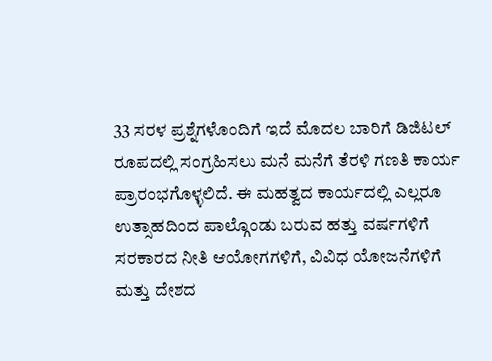33 ಸರಳ ಪ್ರಶ್ನೆಗಳೊಂದಿಗೆ ಇದೆ ಮೊದಲ ಬಾರಿಗೆ ಡಿಜಿಟಲ್ ರೂಪದಲ್ಲಿ ಸಂಗ್ರಹಿಸಲು ಮನೆ ಮನೆಗೆ ತೆರಳಿ ಗಣತಿ ಕಾರ್ಯ ಪ್ರಾರಂಭಗೊಳ್ಳಲಿದೆ. ಈ ಮಹತ್ವದ ಕಾರ್ಯದಲ್ಲಿ ಎಲ್ಲರೂ ಉತ್ಸಾಹದಿಂದ ಪಾಲ್ಗೊಂಡು ಬರುವ ಹತ್ತು ವರ್ಷಗಳಿಗೆ ಸರಕಾರದ ನೀತಿ ಆಯೋಗಗಳಿಗೆ, ವಿವಿಧ ಯೋಜನೆಗಳಿಗೆ ಮತ್ತು ದೇಶದ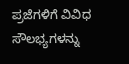ಪ್ರಜೆಗಳಿಗೆ ವಿವಿಧ ಸೌಲಭ್ಯಗಳನ್ನು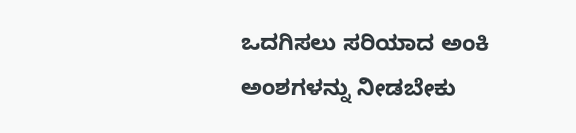ಒದಗಿಸಲು ಸರಿಯಾದ ಅಂಕಿ ಅಂಶಗಳನ್ನು ನೀಡಬೇಕು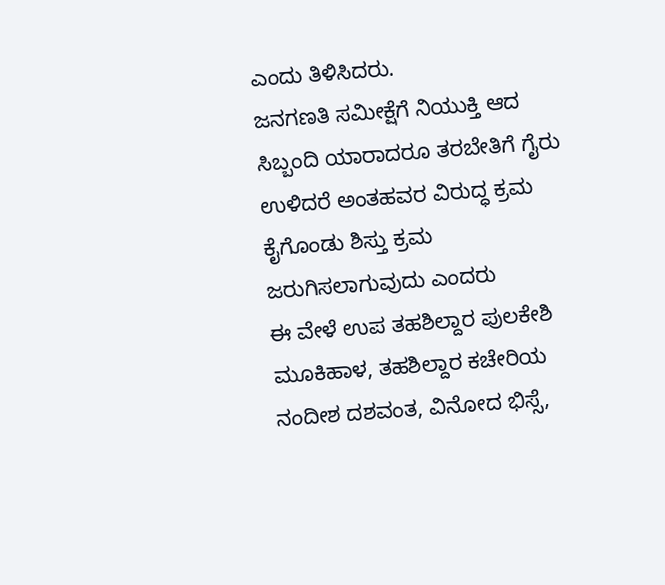ಎಂದು ತಿಳಿಸಿದರು.
ಜನಗಣತಿ ಸಮೀಕ್ಷೆಗೆ ನಿಯುಕ್ತಿ ಆದ ಸಿಬ್ಬಂದಿ ಯಾರಾದರೂ ತರಬೇತಿಗೆ ಗೈರು ಉಳಿದರೆ ಅಂತಹವರ ವಿರುದ್ಧ ಕ್ರಮ ಕೈಗೊಂಡು ಶಿಸ್ತು ಕ್ರಮ ಜರುಗಿಸಲಾಗುವುದು ಎಂದರು
ಈ ವೇಳೆ ಉಪ ತಹಶಿಲ್ದಾರ ಪುಲಕೇಶಿ ಮೂಕಿಹಾಳ, ತಹಶಿಲ್ದಾರ ಕಚೇರಿಯ ನಂದೀಶ ದಶವಂತ, ವಿನೋದ ಭಿಸ್ಸೆ,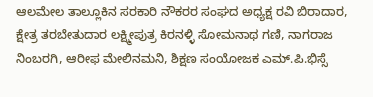ಆಲಮೇಲ ತಾಲ್ಲೂಕಿನ ಸರಕಾರಿ ನೌಕರರ ಸಂಘದ ಅಧ್ಯಕ್ಷ ರವಿ ಬಿರಾದಾರ, ಕ್ಷೇತ್ರ ತರಬೇತುದಾರ ಲಕ್ಷ್ಮೀಪುತ್ರ ಕಿರನಳ್ಳಿ ಸೋಮನಾಥ ಗಣಿ, ನಾಗರಾಜ ನಿಂಬರಗಿ, ಆರೀಫ ಮೇಲಿನಮನಿ, ಶಿಕ್ಷಣ ಸಂಯೋಜಕ ಎಮ್.ಪಿ.ಭಿಸ್ಸೆ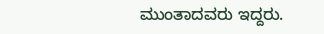ಮುಂತಾದವರು ಇದ್ದರು.